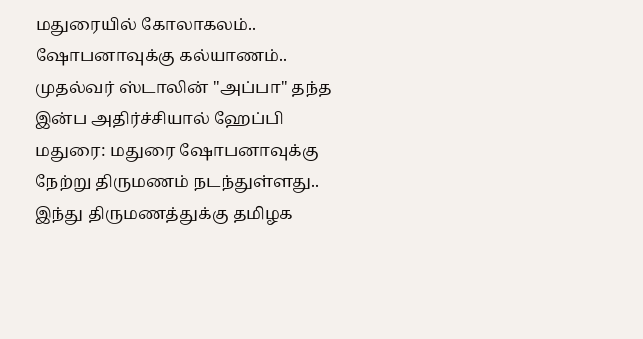மதுரையில் கோலாகலம்.. ஷோபனாவுக்கு கல்யாணம்.. முதல்வர் ஸ்டாலின் "அப்பா" தந்த இன்ப அதிர்ச்சியால் ஹேப்பி
மதுரை: மதுரை ஷோபனாவுக்கு நேற்று திருமணம் நடந்துள்ளது.. இந்து திருமணத்துக்கு தமிழக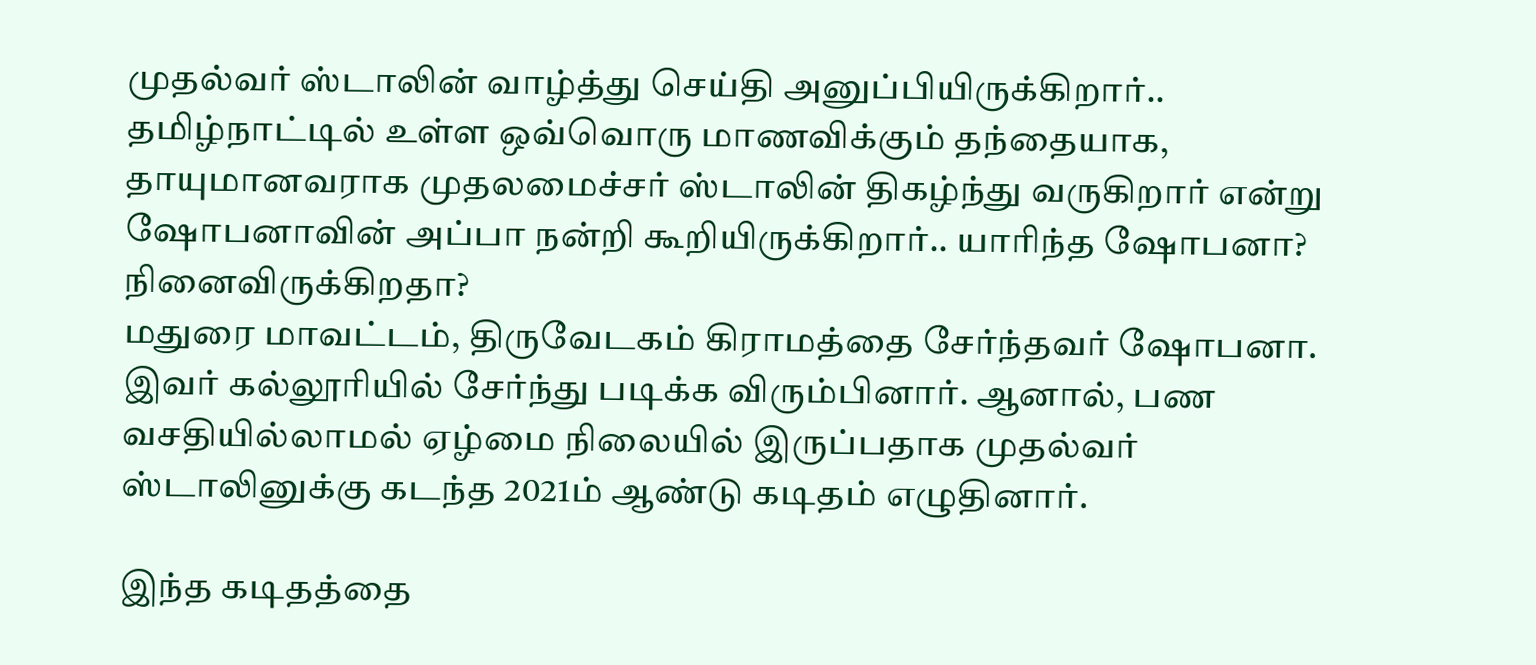முதல்வர் ஸ்டாலின் வாழ்த்து செய்தி அனுப்பியிருக்கிறார்.. தமிழ்நாட்டில் உள்ள ஒவ்வொரு மாணவிக்கும் தந்தையாக, தாயுமானவராக முதலமைச்சர் ஸ்டாலின் திகழ்ந்து வருகிறார் என்று ஷோபனாவின் அப்பா நன்றி கூறியிருக்கிறார்.. யாரிந்த ஷோபனா? நினைவிருக்கிறதா?
மதுரை மாவட்டம், திருவேடகம் கிராமத்தை சேர்ந்தவர் ஷோபனா. இவர் கல்லூரியில் சேர்ந்து படிக்க விரும்பினார். ஆனால், பண வசதியில்லாமல் ஏழ்மை நிலையில் இருப்பதாக முதல்வர் ஸ்டாலினுக்கு கடந்த 2021ம் ஆண்டு கடிதம் எழுதினார்.

இந்த கடிதத்தை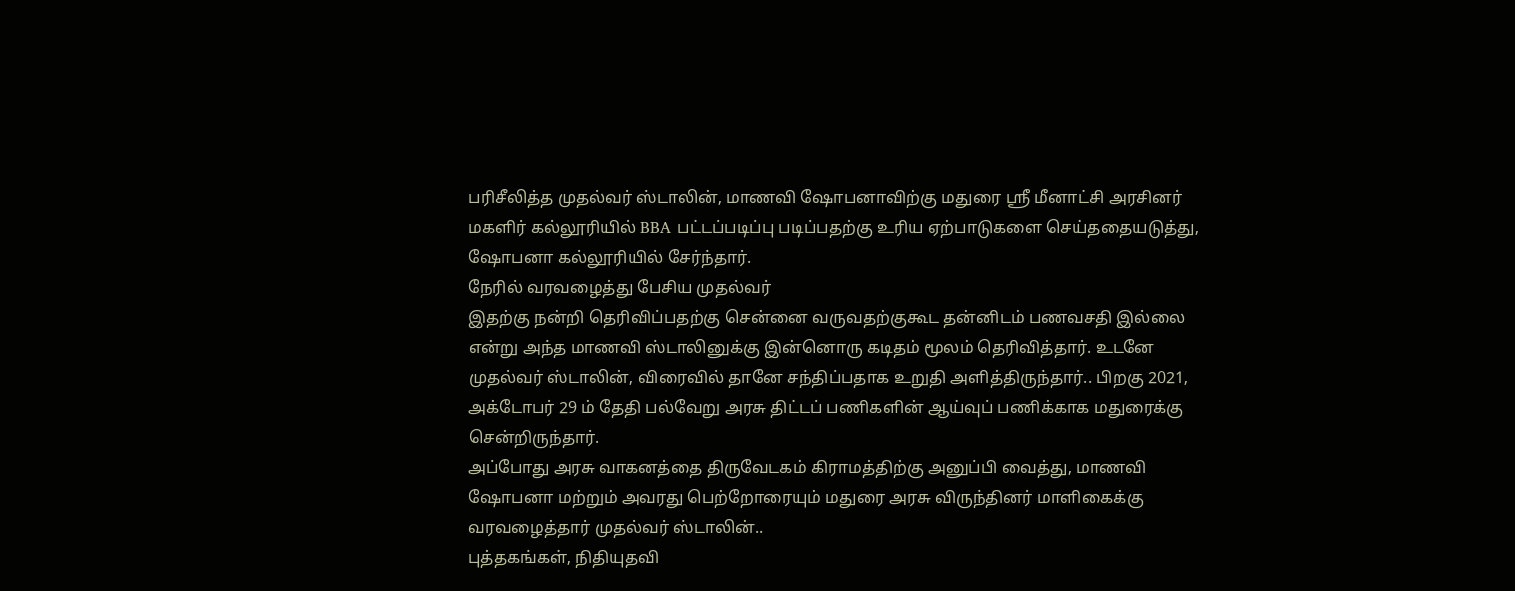பரிசீலித்த முதல்வர் ஸ்டாலின், மாணவி ஷோபனாவிற்கு மதுரை ஸ்ரீ மீனாட்சி அரசினர் மகளிர் கல்லூரியில் BBA பட்டப்படிப்பு படிப்பதற்கு உரிய ஏற்பாடுகளை செய்ததையடுத்து, ஷோபனா கல்லூரியில் சேர்ந்தார்.
நேரில் வரவழைத்து பேசிய முதல்வர்
இதற்கு நன்றி தெரிவிப்பதற்கு சென்னை வருவதற்குகூட தன்னிடம் பணவசதி இல்லை என்று அந்த மாணவி ஸ்டாலினுக்கு இன்னொரு கடிதம் மூலம் தெரிவித்தார். உடனே முதல்வர் ஸ்டாலின், விரைவில் தானே சந்திப்பதாக உறுதி அளித்திருந்தார்.. பிறகு 2021, அக்டோபர் 29 ம் தேதி பல்வேறு அரசு திட்டப் பணிகளின் ஆய்வுப் பணிக்காக மதுரைக்கு சென்றிருந்தார்.
அப்போது அரசு வாகனத்தை திருவேடகம் கிராமத்திற்கு அனுப்பி வைத்து, மாணவி ஷோபனா மற்றும் அவரது பெற்றோரையும் மதுரை அரசு விருந்தினர் மாளிகைக்கு வரவழைத்தார் முதல்வர் ஸ்டாலின்..
புத்தகங்கள், நிதியுதவி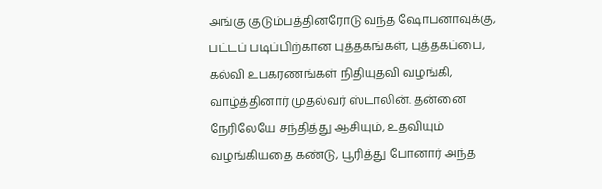அங்கு குடும்பத்தினரோடு வந்த ஷோபனாவுக்கு, பட்டப் படிப்பிற்கான புத்தகங்கள், புத்தகப்பை, கல்வி உபகரணங்கள் நிதியுதவி வழங்கி, வாழ்த்தினார் முதல்வர் ஸ்டாலின். தன்னை நேரிலேயே சந்தித்து ஆசியும், உதவியும் வழங்கியதை கண்டு, பூரித்து போனார் அந்த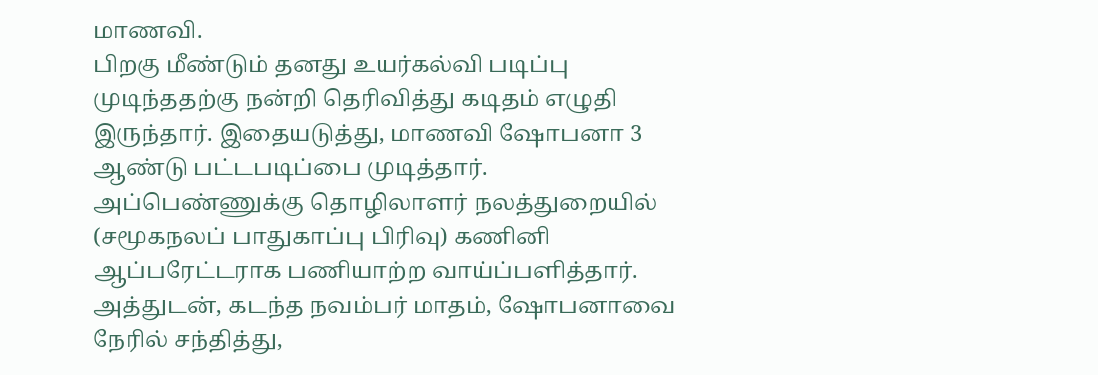மாணவி.
பிறகு மீண்டும் தனது உயர்கல்வி படிப்பு முடிந்ததற்கு நன்றி தெரிவித்து கடிதம் எழுதி இருந்தார். இதையடுத்து, மாணவி ஷோபனா 3 ஆண்டு பட்டபடிப்பை முடித்தார். அப்பெண்ணுக்கு தொழிலாளர் நலத்துறையில் (சமூகநலப் பாதுகாப்பு பிரிவு) கணினி ஆப்பரேட்டராக பணியாற்ற வாய்ப்பளித்தார். அத்துடன், கடந்த நவம்பர் மாதம், ஷோபனாவை நேரில் சந்தித்து,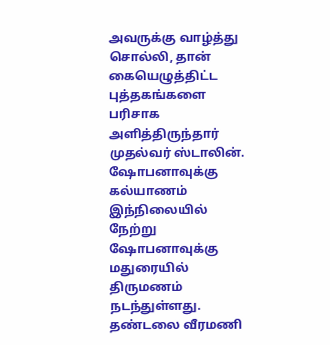அவருக்கு வாழ்த்து சொல்லி, தான் கையெழுத்திட்ட புத்தகங்களை பரிசாக அளித்திருந்தார் முதல்வர் ஸ்டாலின்.
ஷோபனாவுக்கு கல்யாணம்
இந்நிலையில் நேற்று ஷோபனாவுக்கு மதுரையில் திருமணம் நடந்துள்ளது. தண்டலை வீரமணி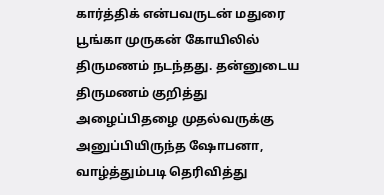கார்த்திக் என்பவருடன் மதுரை பூங்கா முருகன் கோயிலில் திருமணம் நடந்தது. தன்னுடைய திருமணம் குறித்து அழைப்பிதழை முதல்வருக்கு அனுப்பியிருந்த ஷோபனா, வாழ்த்தும்படி தெரிவித்து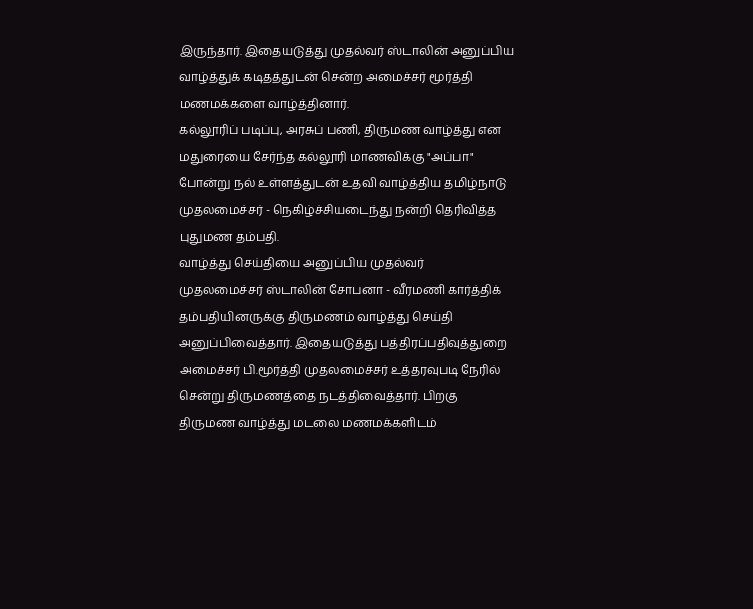இருந்தார். இதையடுத்து முதல்வர் ஸ்டாலின் அனுப்பிய வாழ்த்துக் கடிதத்துடன் சென்ற அமைச்சர் மூர்த்தி மணமக்களை வாழ்த்தினார்.
கல்லூரிப் படிப்பு, அரசுப் பணி, திருமண வாழ்த்து என மதுரையை சேர்ந்த கல்லூரி மாணவிக்கு "அப்பா" போன்று நல் உள்ளத்துடன் உதவி வாழ்த்திய தமிழ்நாடு முதலமைச்சர் - நெகிழ்ச்சியடைந்து நன்றி தெரிவித்த புதுமண தம்பதி.
வாழ்த்து செய்தியை அனுப்பிய முதல்வர்
முதலமைச்சர் ஸ்டாலின் சோபனா - வீரமணி கார்த்திக் தம்பதியினருக்கு திருமணம் வாழ்த்து செய்தி அனுப்பிவைத்தார். இதையடுத்து பத்திரப்பதிவுத்துறை அமைச்சர் பி.மூர்த்தி முதலமைச்சர் உத்தரவுபடி நேரில் சென்று திருமணத்தை நடத்திவைத்தார். பிறகு திருமண வாழ்த்து மடலை மணமக்களிடம்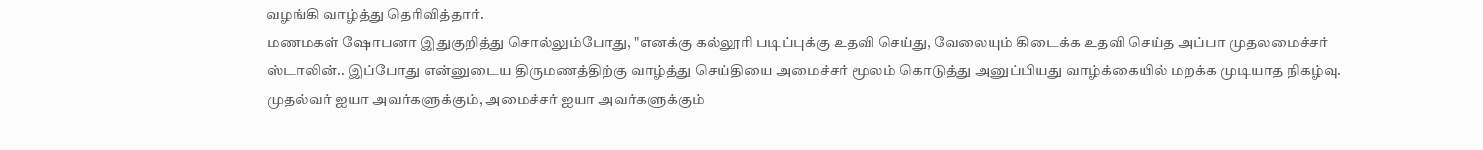வழங்கி வாழ்த்து தெரிவித்தார்.
மணமகள் ஷோபனா இதுகுறித்து சொல்லும்போது, "எனக்கு கல்லூரி படிப்புக்கு உதவி செய்து, வேலையும் கிடைக்க உதவி செய்த அப்பா முதலமைச்சர் ஸ்டாலின்.. இப்போது என்னுடைய திருமணத்திற்கு வாழ்த்து செய்தியை அமைச்சர் மூலம் கொடுத்து அனுப்பியது வாழ்க்கையில் மறக்க முடியாத நிகழ்வு. முதல்வர் ஐயா அவர்களுக்கும், அமைச்சர் ஐயா அவர்களுக்கும்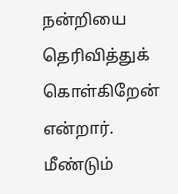நன்றியை தெரிவித்துக் கொள்கிறேன் என்றார்.
மீண்டும்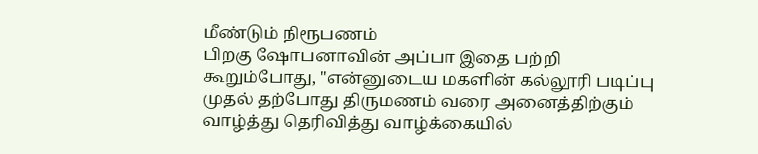மீண்டும் நிரூபணம்
பிறகு ஷோபனாவின் அப்பா இதை பற்றி கூறும்போது, "என்னுடைய மகளின் கல்லூரி படிப்பு முதல் தற்போது திருமணம் வரை அனைத்திற்கும் வாழ்த்து தெரிவித்து வாழ்க்கையில்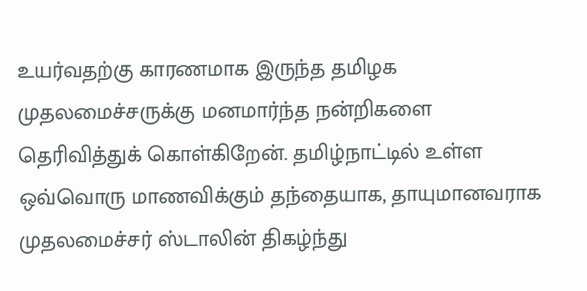உயர்வதற்கு காரணமாக இருந்த தமிழக முதலமைச்சருக்கு மனமார்ந்த நன்றிகளை தெரிவித்துக் கொள்கிறேன். தமிழ்நாட்டில் உள்ள ஒவ்வொரு மாணவிக்கும் தந்தையாக, தாயுமானவராக முதலமைச்சர் ஸ்டாலின் திகழ்ந்து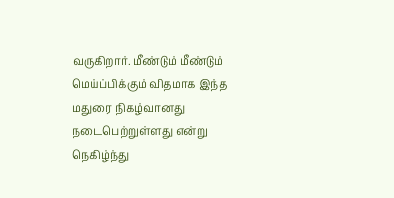வருகிறார். மீண்டும் மீண்டும் மெய்ப்பிக்கும் விதமாக இந்த மதுரை நிகழ்வானது நடைபெற்றுள்ளது என்று நெகிழ்ந்து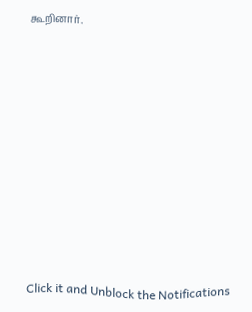கூறினார்.












Click it and Unblock the Notifications